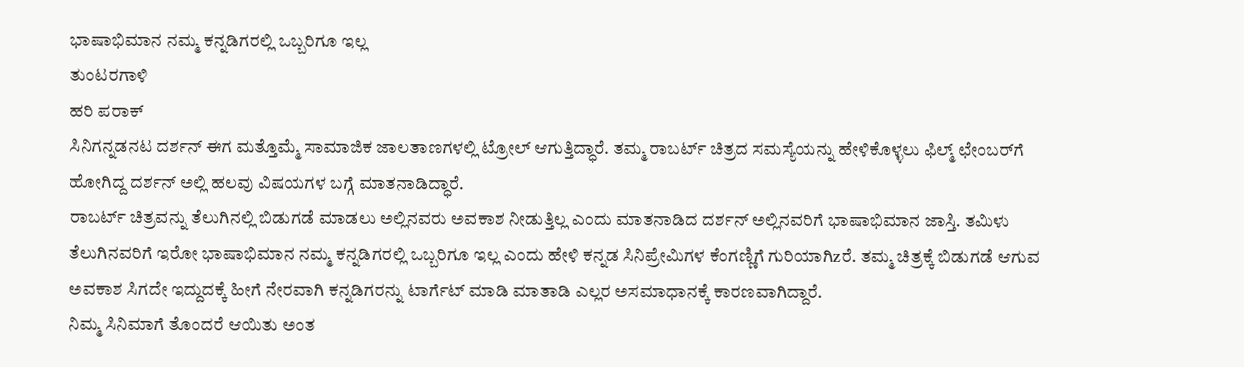ಭಾಷಾಭಿಮಾನ ನಮ್ಮ ಕನ್ನಡಿಗರಲ್ಲಿ ಒಬ್ಬರಿಗೂ ಇಲ್ಲ
ತುಂಟರಗಾಳಿ
ಹರಿ ಪರಾಕ್
ಸಿನಿಗನ್ನಡನಟ ದರ್ಶನ್ ಈಗ ಮತ್ತೊಮ್ಮೆ ಸಾಮಾಜಿಕ ಜಾಲತಾಣಗಳಲ್ಲಿ ಟ್ರೋಲ್ ಆಗುತ್ತಿದ್ಧಾರೆ. ತಮ್ಮ ರಾಬರ್ಟ್ ಚಿತ್ರದ ಸಮಸ್ಯೆಯನ್ನು ಹೇಳಿಕೊಳ್ಳಲು ಫಿಲ್ಮ್ ಛೇಂಬರ್‌ಗೆ ಹೋಗಿದ್ದ ದರ್ಶನ್ ಅಲ್ಲಿ ಹಲವು ವಿಷಯಗಳ ಬಗ್ಗೆ ಮಾತನಾಡಿದ್ಧಾರೆ.
ರಾಬರ್ಟ್ ಚಿತ್ರವನ್ನು ತೆಲುಗಿನಲ್ಲಿ ಬಿಡುಗಡೆ ಮಾಡಲು ಅಲ್ಲಿನವರು ಅವಕಾಶ ನೀಡುತ್ತಿಲ್ಲ ಎಂದು ಮಾತನಾಡಿದ ದರ್ಶನ್ ಅಲ್ಲಿನವರಿಗೆ ಭಾಷಾಭಿಮಾನ ಜಾಸ್ತಿ. ತಮಿಳು ತೆಲುಗಿನವರಿಗೆ ಇರೋ ಭಾಷಾಭಿಮಾನ ನಮ್ಮ ಕನ್ನಡಿಗರಲ್ಲಿ ಒಬ್ಬರಿಗೂ ಇಲ್ಲ ಎಂದು ಹೇಳಿ ಕನ್ನಡ ಸಿನಿಪ್ರೇಮಿಗಳ ಕೆಂಗಣ್ಣಿಗೆ ಗುರಿಯಾಗಿzರೆ. ತಮ್ಮ ಚಿತ್ರಕ್ಕೆ ಬಿಡುಗಡೆ ಆಗುವ ಅವಕಾಶ ಸಿಗದೇ ಇದ್ದುದಕ್ಕೆ ಹೀಗೆ ನೇರವಾಗಿ ಕನ್ನಡಿಗರನ್ನು ಟಾರ್ಗೆಟ್ ಮಾಡಿ ಮಾತಾಡಿ ಎಲ್ಲರ ಅಸಮಾಧಾನಕ್ಕೆ ಕಾರಣವಾಗಿದ್ದಾರೆ.
ನಿಮ್ಮ ಸಿನಿಮಾಗೆ ತೊಂದರೆ ಆಯಿತು ಅಂತ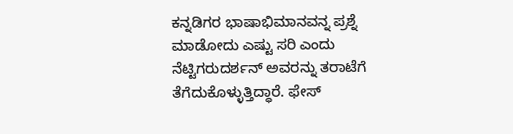ಕನ್ನಡಿಗರ ಭಾಷಾಭಿಮಾನವನ್ನ ಪ್ರಶ್ನೆ ಮಾಡೋದು ಎಷ್ಟು ಸರಿ ಎಂದು ನೆಟ್ಟಿಗರುದರ್ಶನ್ ಅವರನ್ನು ತರಾಟೆಗೆ ತೆಗೆದುಕೊಳ್ಳುತ್ತಿದ್ಧಾರೆ. ಫೇಸ್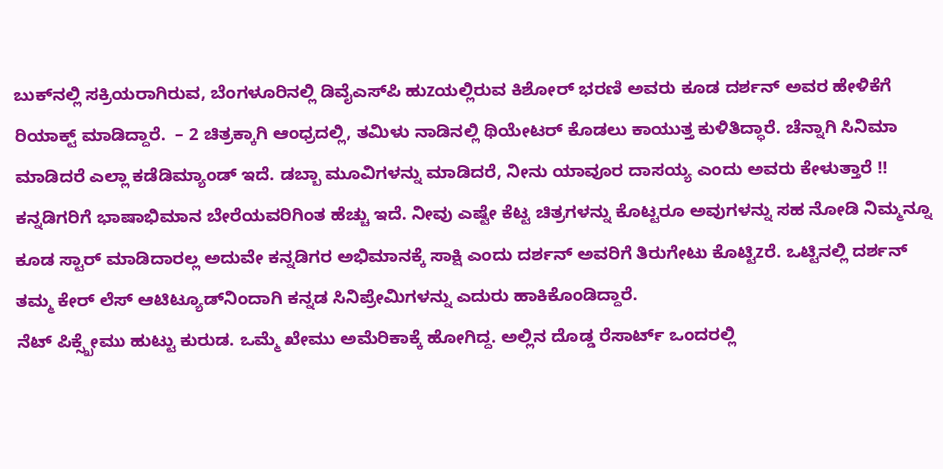ಬುಕ್‌ನಲ್ಲಿ ಸಕ್ರಿಯರಾಗಿರುವ, ಬೆಂಗಳೂರಿನಲ್ಲಿ ಡಿವೈಎಸ್‌ಪಿ ಹುzಯಲ್ಲಿರುವ ಕಿಶೋರ್ ಭರಣಿ ಅವರು ಕೂಡ ದರ್ಶನ್ ಅವರ ಹೇಳಿಕೆಗೆ ರಿಯಾಕ್ಟ್ ಮಾಡಿದ್ದಾರೆ.  – 2 ಚಿತ್ರಕ್ಕಾಗಿ ಆಂಧ್ರದಲ್ಲಿ, ತಮಿಳು ನಾಡಿನಲ್ಲಿ ಥಿಯೇಟರ್ ಕೊಡಲು ಕಾಯುತ್ತ ಕುಳಿತಿದ್ಧಾರೆ. ಚೆನ್ನಾಗಿ ಸಿನಿಮಾ ಮಾಡಿದರೆ ಎಲ್ಲಾ ಕಡೆಡಿಮ್ಯಾಂಡ್ ಇದೆ. ಡಬ್ಬಾ ಮೂವಿಗಳನ್ನು ಮಾಡಿದರೆ, ನೀನು ಯಾವೂರ ದಾಸಯ್ಯ ಎಂದು ಅವರು ಕೇಳುತ್ತಾರೆ !!
ಕನ್ನಡಿಗರಿಗೆ ಭಾಷಾಭಿಮಾನ ಬೇರೆಯವರಿಗಿಂತ ಹೆಚ್ಚು ಇದೆ. ನೀವು ಎಷ್ಟೇ ಕೆಟ್ಟ ಚಿತ್ರಗಳನ್ನು ಕೊಟ್ಟರೂ ಅವುಗಳನ್ನು ಸಹ ನೋಡಿ ನಿಮ್ಮನ್ನೂ ಕೂಡ ಸ್ಟಾರ್ ಮಾಡಿದಾರಲ್ಲ ಅದುವೇ ಕನ್ನಡಿಗರ ಅಭಿಮಾನಕ್ಕೆ ಸಾಕ್ಷಿ ಎಂದು ದರ್ಶನ್ ಅವರಿಗೆ ತಿರುಗೇಟು ಕೊಟ್ಟಿzರೆ. ಒಟ್ಟಿನಲ್ಲಿ ದರ್ಶನ್ ತಮ್ಮ ಕೇರ್ ಲೆಸ್ ಆಟಿಟ್ಯೂಡ್‌ನಿಂದಾಗಿ ಕನ್ನಡ ಸಿನಿಪ್ರೇಮಿಗಳನ್ನು ಎದುರು ಹಾಕಿಕೊಂಡಿದ್ದಾರೆ.
ನೆಟ್ ಪಿಕ್ಸ್ಖೇಮು ಹುಟ್ಟು ಕುರುಡ. ಒಮ್ಮೆ ಖೇಮು ಅಮೆರಿಕಾಕ್ಕೆ ಹೋಗಿದ್ದ. ಅಲ್ಲಿನ ದೊಡ್ಡ ರೆಸಾರ್ಟ್ ಒಂದರಲ್ಲಿ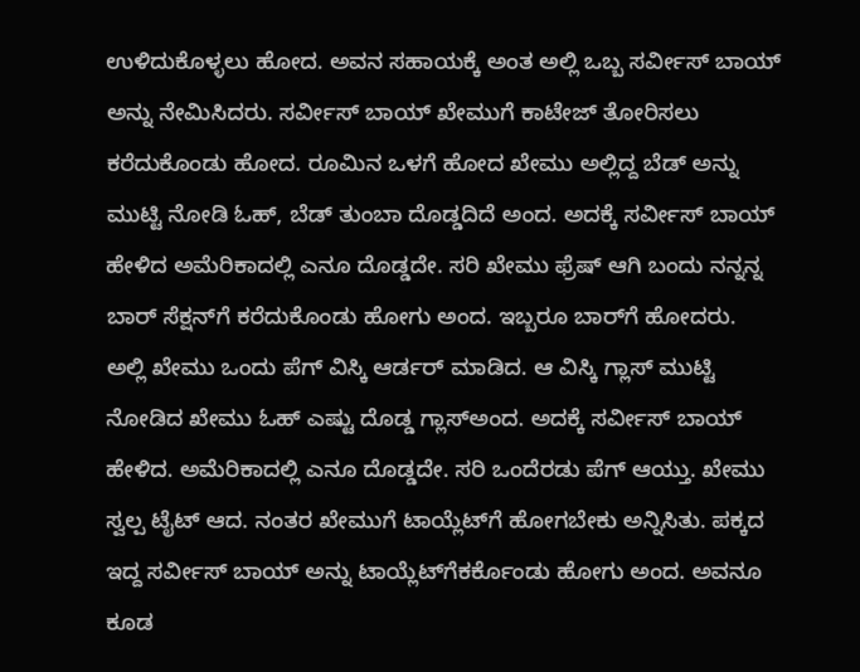ಉಳಿದುಕೊಳ್ಳಲು ಹೋದ. ಅವನ ಸಹಾಯಕ್ಕೆ ಅಂತ ಅಲ್ಲಿ ಒಬ್ಬ ಸರ್ವೀಸ್ ಬಾಯ್ ಅನ್ನು ನೇಮಿಸಿದರು. ಸರ್ವೀಸ್ ಬಾಯ್ ಖೇಮುಗೆ ಕಾಟೇಜ್ ತೋರಿಸಲು ಕರೆದುಕೊಂಡು ಹೋದ. ರೂಮಿನ ಒಳಗೆ ಹೋದ ಖೇಮು ಅಲ್ಲಿದ್ದ ಬೆಡ್ ಅನ್ನು ಮುಟ್ಟಿ ನೋಡಿ ಓಹ್, ಬೆಡ್ ತುಂಬಾ ದೊಡ್ಡದಿದೆ ಅಂದ. ಅದಕ್ಕೆ ಸರ್ವೀಸ್ ಬಾಯ್ ಹೇಳಿದ ಅಮೆರಿಕಾದಲ್ಲಿ ಎನೂ ದೊಡ್ಡದೇ. ಸರಿ ಖೇಮು ಫ್ರೆಷ್ ಆಗಿ ಬಂದು ನನ್ನನ್ನ ಬಾರ್ ಸೆಕ್ಷನ್‌ಗೆ ಕರೆದುಕೊಂಡು ಹೋಗು ಅಂದ. ಇಬ್ಬರೂ ಬಾರ್‌ಗೆ ಹೋದರು.
ಅಲ್ಲಿ ಖೇಮು ಒಂದು ಪೆಗ್ ವಿಸ್ಕಿ ಆರ್ಡರ್ ಮಾಡಿದ. ಆ ವಿಸ್ಕಿ ಗ್ಲಾಸ್ ಮುಟ್ಟಿ ನೋಡಿದ ಖೇಮು ಓಹ್ ಎಷ್ಟು ದೊಡ್ಡ ಗ್ಲಾಸ್ಅಂದ. ಅದಕ್ಕೆ ಸರ್ವೀಸ್ ಬಾಯ್ ಹೇಳಿದ. ಅಮೆರಿಕಾದಲ್ಲಿ ಎನೂ ದೊಡ್ಡದೇ. ಸರಿ ಒಂದೆರಡು ಪೆಗ್ ಆಯ್ತು. ಖೇಮು ಸ್ವಲ್ಪ ಟೈಟ್ ಆದ. ನಂತರ ಖೇಮುಗೆ ಟಾಯ್ಲೆಟ್‌ಗೆ ಹೋಗಬೇಕು ಅನ್ನಿಸಿತು. ಪಕ್ಕದ ಇದ್ದ ಸರ್ವೀಸ್ ಬಾಯ್ ಅನ್ನು ಟಾಯ್ಲೆಟ್‌ಗೆಕರ್ಕೊಂಡು ಹೋಗು ಅಂದ. ಅವನೂ ಕೂಡ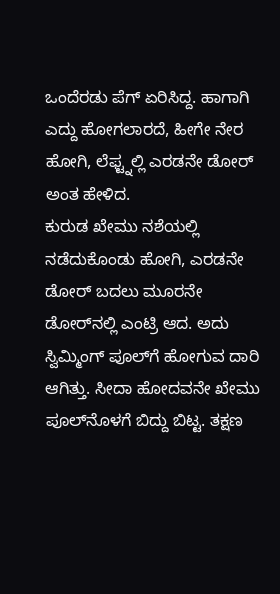ಒಂದೆರಡು ಪೆಗ್ ಏರಿಸಿದ್ದ. ಹಾಗಾಗಿ ಎದ್ದು ಹೋಗಲಾರದೆ, ಹೀಗೇ ನೇರ ಹೋಗಿ, ಲೆಫ್ಟ್ನಲ್ಲಿ ಎರಡನೇ ಡೋರ್ ಅಂತ ಹೇಳಿದ.
ಕುರುಡ ಖೇಮು ನಶೆಯಲ್ಲಿ ನಡೆದುಕೊಂಡು ಹೋಗಿ, ಎರಡನೇ ಡೋರ್ ಬದಲು ಮೂರನೇ ಡೋರ್‌ನಲ್ಲಿ ಎಂಟ್ರಿ ಆದ. ಅದು ಸ್ವಿಮ್ಮಿಂಗ್ ಪೂಲ್‌ಗೆ ಹೋಗುವ ದಾರಿ ಆಗಿತ್ತು. ಸೀದಾ ಹೋದವನೇ ಖೇಮು ಪೂಲ್‌ನೊಳಗೆ ಬಿದ್ದು ಬಿಟ್ಟ. ತಕ್ಷಣ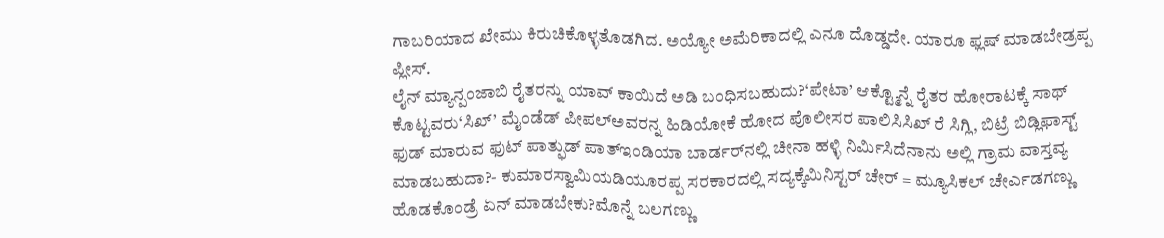ಗಾಬರಿಯಾದ ಖೇಮು ಕಿರುಚಿಕೊಳ್ಳತೊಡಗಿದ. ಅಯ್ಯೋ ಅಮೆರಿಕಾದಲ್ಲಿ ಎನೂ ದೊಡ್ಡದೇ. ಯಾರೂ ಫ್ಲಷ್ ಮಾಡಬೇಡ್ರಪ್ಪ ಪ್ಲೀಸ್.
ಲೈನ್ ಮ್ಯಾನ್ಪಂಜಾಬಿ ರೈತರನ್ನು ಯಾವ್ ಕಾಯಿದೆ ಅಡಿ ಬಂಧಿಸಬಹುದು?‘ಪೇಟಾ’ ಆಕ್ಟ್ಮೊನ್ನೆ ರೈತರ ಹೋರಾಟಕ್ಕೆ ಸಾಥ್ ಕೊಟ್ಟವರು‘ಸಿಖ್’ ಮೈಂಡೆಡ್ ಪೀಪಲ್ಅವರನ್ನ ಹಿಡಿಯೋಕೆ ಹೋದ ಪೊಲೀಸರ ಪಾಲಿಸಿಸಿಖ್ ರೆ ಸಿಗ್ಲಿ, ಬಿಟ್ರೆ ಬಿಡ್ಲಿಫಾಸ್ಟ್ ಫುಡ್ ಮಾರುವ ಫುಟ್ ಪಾತ್ಫುಡ್ ಪಾತ್ಇಂಡಿಯಾ ಬಾರ್ಡರ್‌ನಲ್ಲಿ ಚೀನಾ ಹಳ್ಳಿ ನಿರ್ಮಿಸಿದೆನಾನು ಅಲ್ಲಿ ಗ್ರಾಮ ವಾಸ್ತವ್ಯ ಮಾಡಬಹುದಾ?- ಕುಮಾರಸ್ವಾಮಿಯಡಿಯೂರಪ್ಪ ಸರಕಾರದಲ್ಲಿ ಸದ್ಯಕ್ಕೆಮಿನಿಸ್ಟರ್ ಚೇರ್ = ಮ್ಯೂಸಿಕಲ್ ಚೇರ್ಎಡಗಣ್ಣು ಹೊಡಕೊಂಡ್ರೆ ಏನ್ ಮಾಡಬೇಕು?ಮೊನ್ನೆ ಬಲಗಣ್ಣು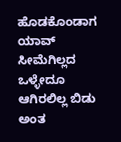ಹೊಡಕೊಂಡಾಗ ಯಾವ್ ಸೀಮೆಗಿಲ್ಲದ ಒಳ್ಳೇದೂ ಆಗಿರಲಿಲ್ಲ ಬಿಡು ಅಂತ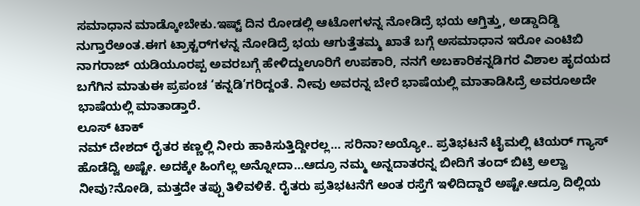ಸಮಾಧಾನ ಮಾಡ್ಕೋಬೇಕು.ಇಷ್ಟ್ ದಿನ ರೋಡಲ್ಲಿ ಆಟೋಗಳನ್ನ ನೋಡಿದ್ರೆ ಭಯ ಆಗ್ತಿತ್ತು, ಅಡ್ಡಾದಿಡ್ಡಿ ನುಗ್ತಾರೆಅಂತ.ಈಗ ಟ್ರಾಕ್ಟರ್‌ಗಳನ್ನ ನೋಡಿದ್ರೆ ಭಯ ಆಗುತ್ತೆತಮ್ಮ ಖಾತೆ ಬಗ್ಗೆ ಅಸಮಾಧಾನ ಇರೋ ಎಂಟಿಬಿ ನಾಗರಾಜ್ ಯಡಿಯೂರಪ್ಪ ಅವರಬಗ್ಗೆ ಹೇಳಿದ್ದುಊರಿಗೆ ಉಪಕಾರಿ, ನನಗೆ ಅಬಕಾರಿಕನ್ನಡಿಗರ ವಿಶಾಲ ಹೃದಯದ ಬಗೆಗಿನ ಮಾತುಈ ಪ್ರಪಂಚ ‘ಕನ್ನಡಿ’ಗರಿದ್ದಂತೆ. ನೀವು ಅವರನ್ನ ಬೇರೆ ಭಾಷೆಯಲ್ಲಿ ಮಾತಾಡಿಸಿದ್ರೆ ಅವರೂಅದೇ ಭಾಷೆಯಲ್ಲಿ ಮಾತಾಡ್ತಾರೆ.
ಲೂಸ್ ಟಾಕ್
ನಮ್ ದೇಶದ್ ರೈತರ ಕಣ್ಣಲ್ಲಿ ನೀರು ಹಾಕಿಸುತ್ತಿದ್ದೀರಲ್ಲ… ಸರಿನಾ?ಅಯ್ಯೋ.. ಪ್ರತಿಭಟನೆ ಟೈಮಲ್ಲಿ ಟಿಯರ್ ಗ್ಯಾಸ್ ಹೊಡೆದ್ವಿ ಅಷ್ಟೇ. ಅದಕ್ಕೇ ಹಿಂಗೆಲ್ಲ ಅನ್ನೋದಾ…ಆದ್ರೂ ನಮ್ಮ ಅನ್ನದಾತರನ್ನ ಬೀದಿಗೆ ತಂದ್ ಬಿಟ್ರಿ ಅಲ್ವಾ ನೀವು?ನೋಡಿ, ಮತ್ತದೇ ತಪ್ಪು ತಿಳಿವಳಿಕೆ. ರೈತರು ಪ್ರತಿಭಟನೆಗೆ ಅಂತ ರಸ್ತೆಗೆ ಇಳಿದಿದ್ದಾರೆ ಅಷ್ಟೇ.ಆದ್ರೂ ದಿಲ್ಲಿಯ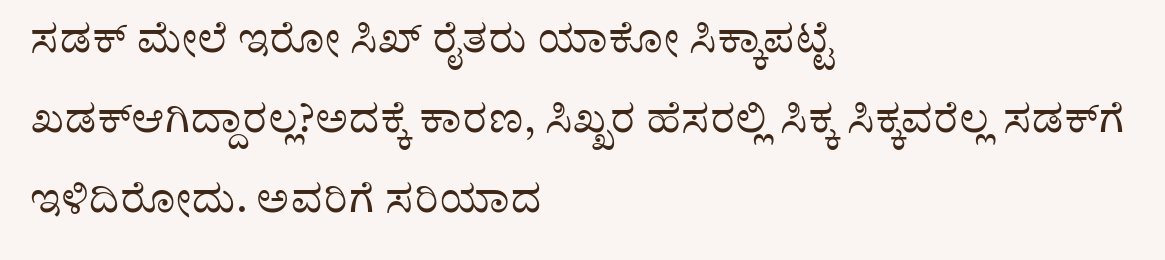ಸಡಕ್ ಮೇಲೆ ಇರೋ ಸಿಖ್ ರೈತರು ಯಾಕೋ ಸಿಕ್ಕಾಪಟ್ಟೆ ಖಡಕ್ಆಗಿದ್ದಾರಲ್ಲ?ಅದಕ್ಕೆ ಕಾರಣ, ಸಿಖ್ಖರ ಹೆಸರಲ್ಲಿ ಸಿಕ್ಕ ಸಿಕ್ಕವರೆಲ್ಲ ಸಡಕ್‌ಗೆ ಇಳಿದಿರೋದು. ಅವರಿಗೆ ಸರಿಯಾದ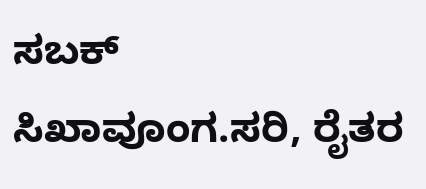ಸಬಕ್ ಸಿಖಾವೂಂಗ.ಸರಿ, ರೈತರ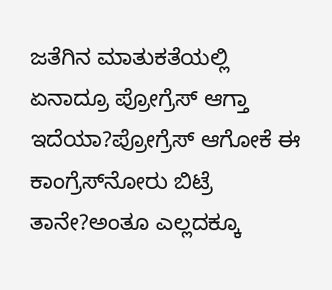ಜತೆಗಿನ ಮಾತುಕತೆಯಲ್ಲಿ ಏನಾದ್ರೂ ಪ್ರೋಗ್ರೆಸ್ ಆಗ್ತಾ ಇದೆಯಾ?ಪ್ರೋಗ್ರೆಸ್ ಆಗೋಕೆ ಈ ಕಾಂಗ್ರೆಸ್‌ನೋರು ಬಿಟ್ರೆ ತಾನೇ?ಅಂತೂ ಎಲ್ಲದಕ್ಕೂ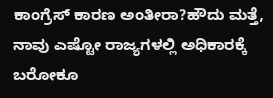ಕಾಂಗ್ರೆಸ್ ಕಾರಣ ಅಂತೀರಾ?ಹೌದು ಮತ್ತೆ, ನಾವು ಎಷ್ಟೋ ರಾಜ್ಯಗಳಲ್ಲಿ ಅಧಿಕಾರಕ್ಕೆ ಬರೋಕೂ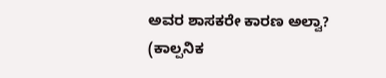ಅವರ ಶಾಸಕರೇ ಕಾರಣ ಅಲ್ವಾ?
(ಕಾಲ್ಪನಿಕ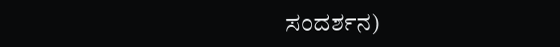ಸಂದರ್ಶನ)